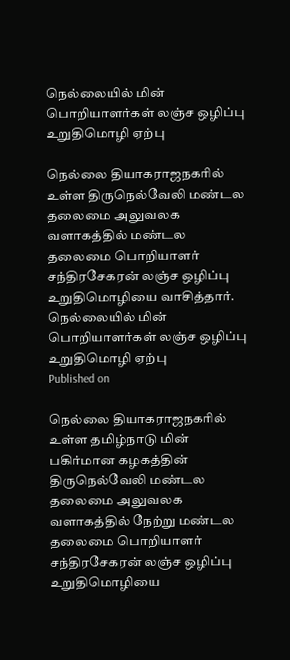நெல்லையில் மின் பொறியாளர்கள் லஞ்ச ஒழிப்பு உறுதிமொழி ஏற்பு

நெல்லை தியாகராஜநகரில் உள்ள திருநெல்வேலி மண்டல தலைமை அலுவலக வளாகத்தில் மண்டல தலைமை பொறியாளர் சந்திரசேகரன் லஞ்ச ஒழிப்பு உறுதிமொழியை வாசித்தார்.
நெல்லையில் மின் பொறியாளர்கள் லஞ்ச ஒழிப்பு உறுதிமொழி ஏற்பு
Published on

நெல்லை தியாகராஜநகரில் உள்ள தமிழ்நாடு மின் பகிர்மான கழகத்தின் திருநெல்வேலி மண்டல தலைமை அலுவலக வளாகத்தில் நேற்று மண்டல தலைமை பொறியாளர் சந்திரசேகரன் லஞ்ச ஒழிப்பு உறுதிமொழியை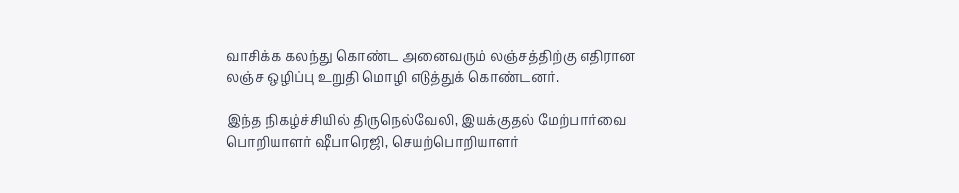வாசிக்க கலந்து கொண்ட அனைவரும் லஞ்சத்திற்கு எதிரான லஞ்ச ஒழிப்பு உறுதி மொழி எடுத்துக் கொண்டனர்.

இந்த நிகழ்ச்சியில் திருநெல்வேலி, இயக்குதல் மேற்பார்வை பொறியாளர் ஷீபாரெஜி, செயற்பொறியாளர்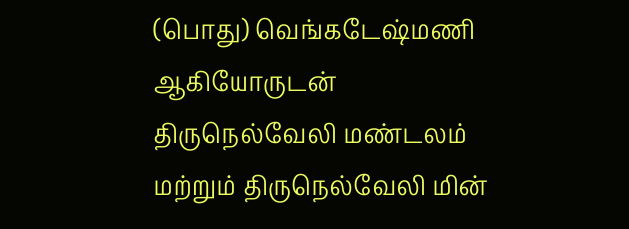(பொது) வெங்கடேஷ்மணி ஆகியோருடன் திருநெல்வேலி மண்டலம் மற்றும் திருநெல்வேலி மின்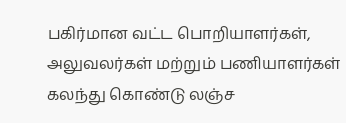பகிர்மான வட்ட பொறியாளர்கள், அலுவலர்கள் மற்றும் பணியாளர்கள் கலந்து கொண்டு லஞ்ச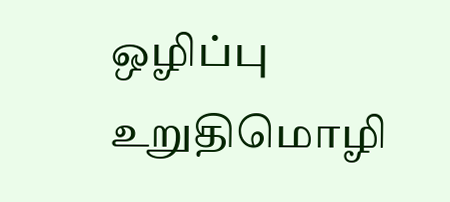ஒழிப்பு உறுதிமொழி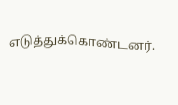எடுத்துக்கொண்டனர்.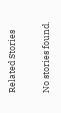Related Stories

No stories found.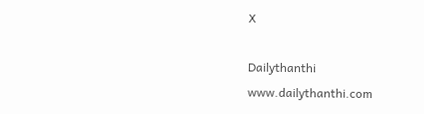X

Dailythanthi
www.dailythanthi.com